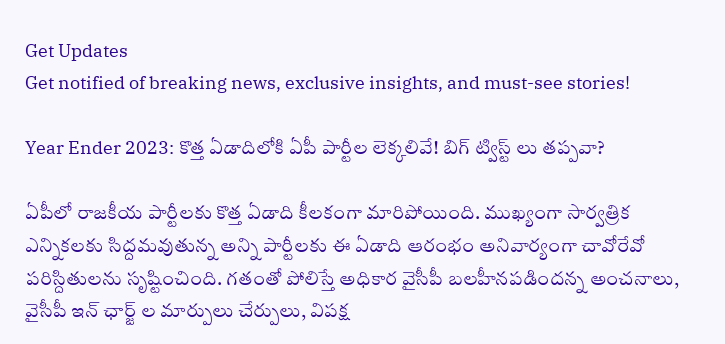Get Updates
Get notified of breaking news, exclusive insights, and must-see stories!

Year Ender 2023: కొత్త ఏడాదిలోకి ఏపీ పార్టీల లెక్కలివే! బిగ్ ట్విస్ట్ లు తప్పవా?

ఏపీలో రాజకీయ పార్టీలకు కొత్త ఏడాది కీలకంగా మారిపోయింది. ముఖ్యంగా సార్వత్రిక ఎన్నికలకు సిద్దమవుతున్న అన్ని పార్టీలకు ఈ ఏడాది ఆరంభం అనివార్యంగా చావోరేవో పరిస్దితులను సృష్టించింది. గతంతో పోలిస్తే అధికార వైసీపీ బలహీనపడిందన్న అంచనాలు, వైసీపీ ఇన్ ఛార్జ్ ల మార్పులు చేర్పులు, విపక్ష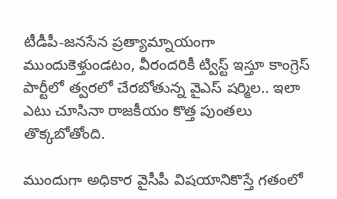టీడీపీ-జనసేన ప్రత్యామ్నాయంగా ముందుకెళ్తుండటం, వీరందరికీ ట్విస్ట్ ఇస్తూ కాంగ్రెస్ పార్టీలో త్వరలో చేరబోతున్న వైఎస్ షర్మిల.. ఇలా ఎటు చూసినా రాజకీయం కొత్త పుంతలు తొక్కబోతోంది.

ముందుగా అధికార వైసీపీ విషయానికొస్తే గతంలో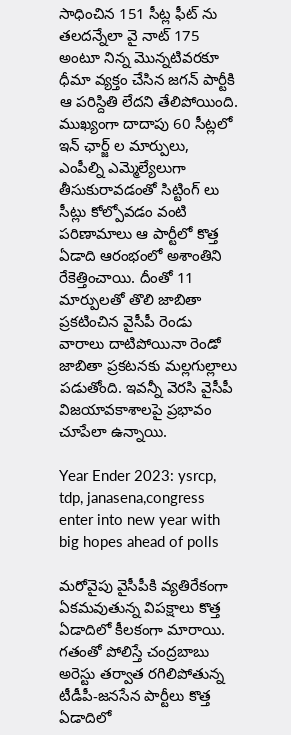సాధించిన 151 సీట్ల ఫీట్ ను తలదన్నేలా వై నాట్ 175 అంటూ నిన్న మొన్నటివరకూ ధీమా వ్యక్తం చేసిన జగన్ పార్టీకి ఆ పరిస్దితి లేదని తేలిపోయింది. ముఖ్యంగా దాదాపు 60 సీట్లలో ఇన్ ఛార్జ్ ల మార్పులు, ఎంపీల్ని ఎమ్మెల్యేలుగా తీసుకురావడంతో సిట్టింగ్ లు సీట్లు కోల్పోవడం వంటి పరిణామాలు ఆ పార్టీలో కొత్త ఏడాది ఆరంభంలో అశాంతిని రేకెత్తించాయి. దీంతో 11 మార్పులతో తొలి జాబితా ప్రకటించిన వైసీపీ రెండు వారాలు దాటిపోయినా రెండో జాబితా ప్రకటనకు మల్లగుల్లాలు పడుతోంది. ఇవన్నీ వెరసి వైసీపీ విజయావకాశాలపై ప్రభావం చూపేలా ఉన్నాయి.

Year Ender 2023: ysrcp, tdp, janasena,congress enter into new year with big hopes ahead of polls

మరోవైపు వైసీపీకి వ్యతిరేకంగా ఏకమవుతున్న విపక్షాలు కొత్త ఏడాదిలో కీలకంగా మారాయి. గతంతో పోలిస్తే చంద్రబాబు అరెస్టు తర్వాత రగిలిపోతున్న టీడీపీ-జనసేన పార్టీలు కొత్త ఏడాదిలో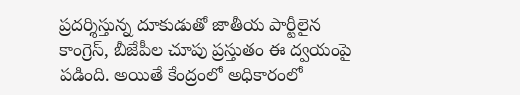ప్రదర్శిస్తున్న దూకుడుతో జాతీయ పార్టీలైన కాంగ్రెస్, బీజేపీల చూపు ప్రస్తుతం ఈ ద్వయంపై పడింది. అయితే కేంద్రంలో అధికారంలో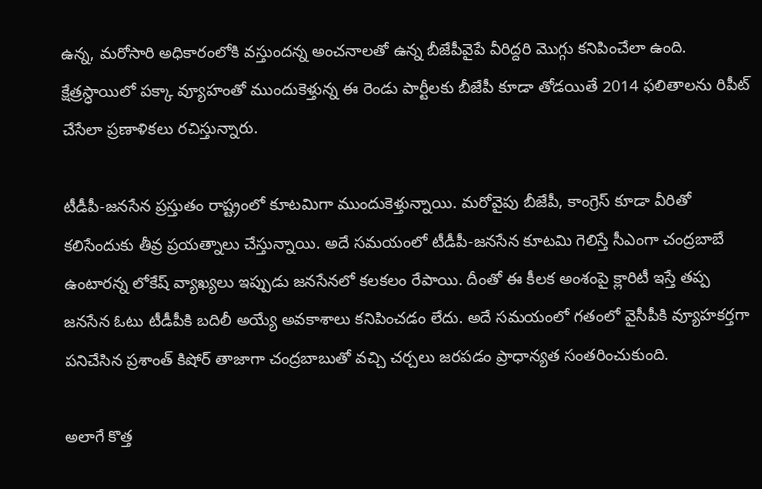ఉన్న, మరోసారి అధికారంలోకి వస్తుందన్న అంచనాలతో ఉన్న బీజేపీవైపే వీరిద్దరి మొగ్గు కనిపించేలా ఉంది. క్షేత్రస్ధాయిలో పక్కా వ్యూహంతో ముందుకెళ్తున్న ఈ రెండు పార్టీలకు బీజేపీ కూడా తోడయితే 2014 ఫలితాలను రిపీట్ చేసేలా ప్రణాళికలు రచిస్తున్నారు.

టీడీపీ-జనసేన ప్రస్తుతం రాష్ట్రంలో కూటమిగా ముందుకెళ్తున్నాయి. మరోవైపు బీజేపీ, కాంగ్రెస్ కూడా వీరితో కలిసేందుకు తీవ్ర ప్రయత్నాలు చేస్తున్నాయి. అదే సమయంలో టీడీపీ-జనసేన కూటమి గెలిస్తే సీఎంగా చంద్రబాబే ఉంటారన్న లోకేష్ వ్యాఖ్యలు ఇప్పుడు జనసేనలో కలకలం రేపాయి. దీంతో ఈ కీలక అంశంపై క్లారిటీ ఇస్తే తప్ప జనసేన ఓటు టీడీపీకి బదిలీ అయ్యే అవకాశాలు కనిపించడం లేదు. అదే సమయంలో గతంలో వైసీపీకి వ్యూహకర్తగా పనిచేసిన ప్రశాంత్ కిషోర్ తాజాగా చంద్రబాబుతో వచ్చి చర్చలు జరపడం ప్రాధాన్యత సంతరించుకుంది.

అలాగే కొత్త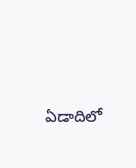ఏడాదిలో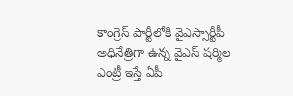కాంగ్రెస్ పార్టీలోకి వైఎస్సార్టీపీ అధినేత్రిగా ఉన్న వైఎస్ షర్మిల ఎంట్రీ ఇస్తే ఏపీ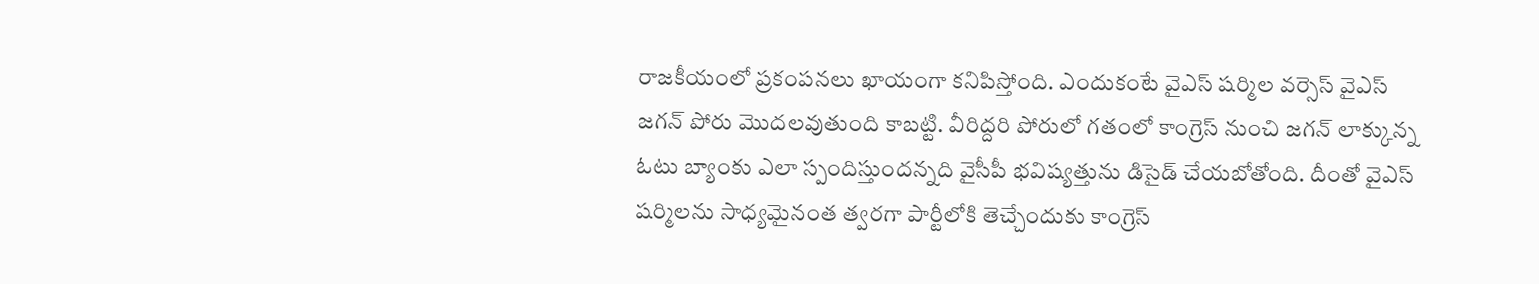రాజకీయంలో ప్రకంపనలు ఖాయంగా కనిపిస్తోంది. ఎందుకంటే వైఎస్ షర్మిల వర్సెస్ వైఎస్ జగన్ పోరు మొదలవుతుంది కాబట్టి. వీరిద్దరి పోరులో గతంలో కాంగ్రెస్ నుంచి జగన్ లాక్కున్న ఓటు బ్యాంకు ఎలా స్పందిస్తుందన్నది వైసీపీ భవిష్యత్తును డిసైడ్ చేయబోతోంది. దీంతో వైఎస్ షర్మిలను సాధ్యమైనంత త్వరగా పార్టీలోకి తెచ్చేందుకు కాంగ్రెస్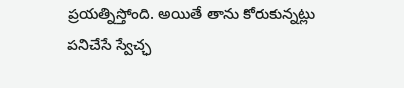ప్రయత్నిస్తోంది. అయితే తాను కోరుకున్నట్లు పనిచేసే స్వేచ్ఛ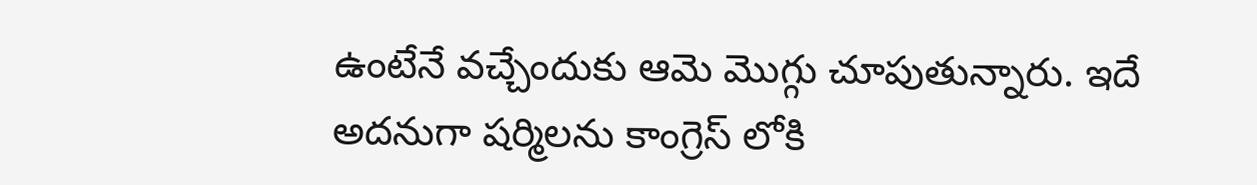ఉంటేనే వచ్చేందుకు ఆమె మొగ్గు చూపుతున్నారు. ఇదే అదనుగా షర్మిలను కాంగ్రెస్ లోకి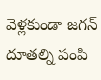వెళ్లకుండా జగన్ దూతల్ని పంపి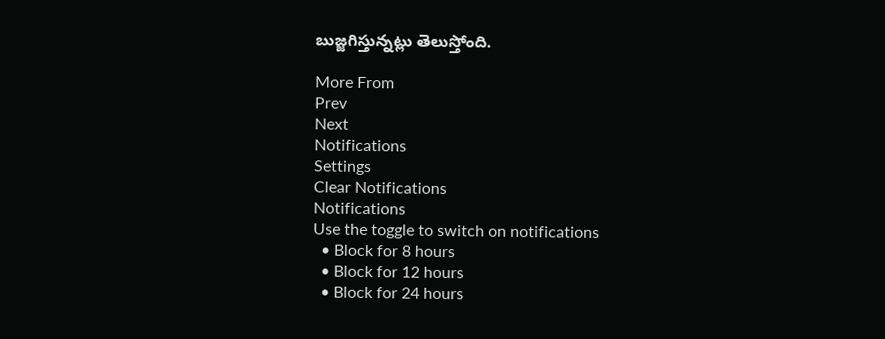బుజ్జగిస్తున్నట్లు తెలుస్తోంది.

More From
Prev
Next
Notifications
Settings
Clear Notifications
Notifications
Use the toggle to switch on notifications
  • Block for 8 hours
  • Block for 12 hours
  • Block for 24 hours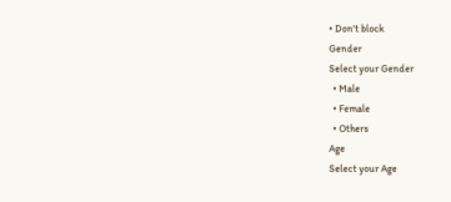• Don't block
Gender
Select your Gender
  • Male
  • Female
  • Others
Age
Select your Age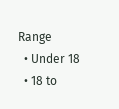Range
  • Under 18
  • 18 to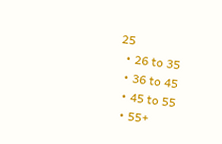25
  • 26 to 35
  • 36 to 45
  • 45 to 55
  • 55+